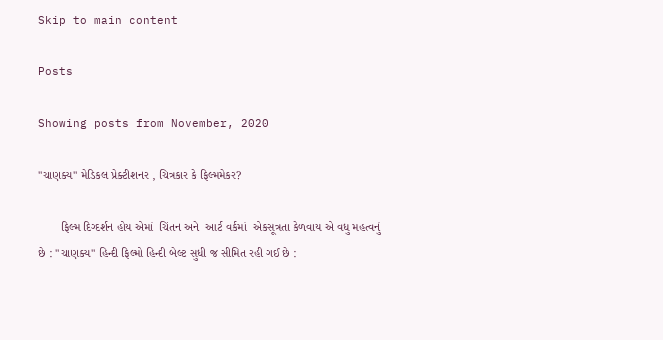Skip to main content

Posts

Showing posts from November, 2020

"ચાણક્ય" મેડિકલ પ્રેક્ટીશનર , ચિત્રકાર કે ફિલ્મમેકર?

       ફિલ્મ દિગ્દર્શન હોય એમાં  ચિંતન અને  આર્ટ વર્કમાં  એકસૂત્રતા કેળવાય એ વધુ મહત્વનું છે : "ચાણક્ય" હિન્દી ફિલ્મો હિન્દી બેલ્ટ સુધી જ સીમિત રહી ગઈ છે :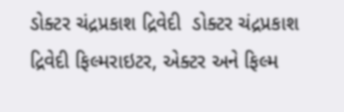ડોક્ટર ચંદ્રપ્રકાશ દ્રિવેદી  ડોક્ટર ચંદ્રપ્રકાશ દ્રિવેદી ફિલ્મરાઇટર, એક્ટર અને ફિલ્મ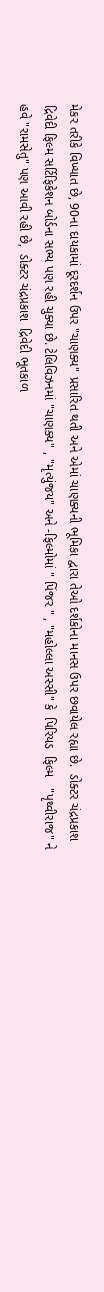મેકર તરીકે વિખ્યાત છે, 90ના દાયકામાં દૂરદર્શન ઉપર "ચાણક્ય" પ્રસારિત થતી અને એમાં ચાણક્યની ભૂમિકા દ્વારા તેઓ દર્શકોના માનસ ઉપર છવાયેલ રહ્યા છે.  ડોક્ટર ચંદ્રપ્રકાશ દ્રિવેદી ફિલ્મ સર્ટિફિકેશન બોર્ડના સભ્ય પણ રહી ચુક્યા છે. ટેલિવિઝનમાં "ચાણક્ય" , "મૃત્યુંજય" અને -ફિલ્મોમાં " પિંજર " , "મહોલ્લા અસ્સી" કે  પિરિયડ  ફિલ્મ   "પૃથ્વીરાજ" ને  હવે "રામસેતુ" પણ આવી રહી છે,  ડોક્ટર ચંદ્રપ્રકાશ  દ્રિવેદી ભૂતકાળ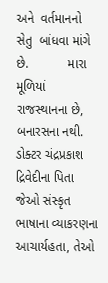અને  વર્તમાનનો સેતુ  બાંધવા માંગે છે.           મારા મૂળિયાં રાજસ્થાનના છે, બનારસના નથી.    ડોક્ટર ચંદ્રપ્રકાશ દ્રિવેદીના પિતા જેઓ સંસ્કૃત ભાષાના વ્યાકરણના આચાર્યહતા, તેઓ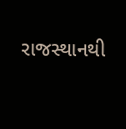રાજસ્થાનથી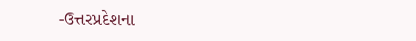-ઉત્તરપ્રદેશના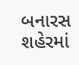બનારસ શહેરમાં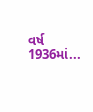વર્ષ 1936માં...